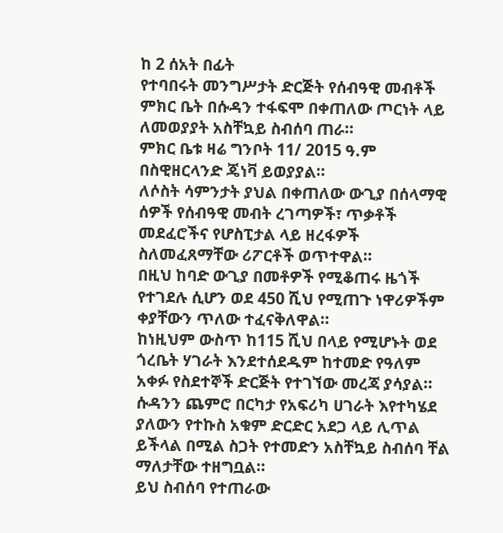ከ 2 ሰአት በፊት
የተባበሩት መንግሥታት ድርጅት የሰብዓዊ መብቶች ምክር ቤት በሱዳን ተፋፍሞ በቀጠለው ጦርነት ላይ ለመወያያት አስቸኳይ ስብሰባ ጠራ።
ምክር ቤቱ ዛሬ ግንቦት 11/ 2015 ዓ.ም በስዊዘርላንድ ጄነቫ ይወያያል።
ለሶስት ሳምንታት ያህል በቀጠለው ውጊያ በሰላማዊ ሰዎች የሰብዓዊ መብት ረገጣዎች፣ ጥቃቶች መደፈሮችና የሆስፒታል ላይ ዘረፋዎች ስለመፈጸማቸው ሪፖርቶች ወጥተዋል።
በዚህ ከባድ ውጊያ በመቶዎች የሚቆጠሩ ዜጎች የተገደሉ ሲሆን ወደ 450 ሺህ የሚጠጉ ነዋሪዎችም ቀያቸውን ጥለው ተፈናቅለዋል።
ከነዚህም ውስጥ ከ115 ሺህ በላይ የሚሆኑት ወደ ጎረቤት ሃገራት እንደተሰደዱም ከተመድ የዓለም አቀፉ የስደተኞች ድርጅት የተገኘው መረጃ ያሳያል።
ሱዳንን ጨምሮ በርካታ የአፍሪካ ሀገራት እየተካሄደ ያለውን የተኩስ አቁም ድርድር አደጋ ላይ ሊጥል ይችላል በሚል ስጋት የተመድን አስቸኳይ ስብሰባ ቸል ማለታቸው ተዘግቧል።
ይህ ስብሰባ የተጠራው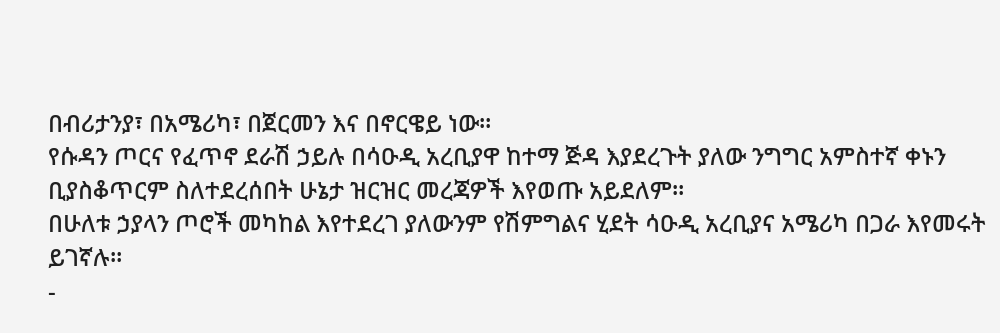በብሪታንያ፣ በአሜሪካ፣ በጀርመን እና በኖርዌይ ነው።
የሱዳን ጦርና የፈጥኖ ደራሽ ኃይሉ በሳዑዲ አረቢያዋ ከተማ ጅዳ እያደረጉት ያለው ንግግር አምስተኛ ቀኑን ቢያስቆጥርም ስለተደረሰበት ሁኔታ ዝርዝር መረጃዎች እየወጡ አይደለም።
በሁለቱ ኃያላን ጦሮች መካከል እየተደረገ ያለውንም የሽምግልና ሂደት ሳዑዲ አረቢያና አሜሪካ በጋራ እየመሩት ይገኛሉ።
-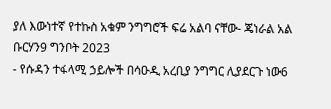ያለ እውነተኛ የተኩስ አቁም ንግግሮች ፍሬ አልባ ናቸው- ጄነራል አል ቡርሃን9 ግንቦት 2023
- የሱዳን ተፋላሚ ኃይሎች በሳዑዲ አረቢያ ንግግር ሊያደርጉ ነው6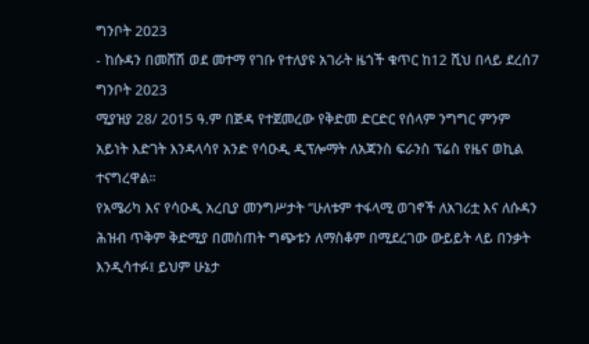ግንቦት 2023
- ከሱዳን በመሸሽ ወደ መተማ የገቡ የተለያዩ አገራት ዜጎች ቁጥር ከ12 ሺህ በላይ ደረሰ7 ግንቦት 2023
ሚያዝያ 28/ 2015 ዓ.ም በጅዳ የተጀመረው የቅድመ ድርድር የሰላም ንግግር ምንም አይነት እድገት እንዳላሳየ አንድ የሳዑዲ ዲፕሎማት ለአጃንስ ፍራንስ ፕሬስ የዜና ወኪል ተናግረዋል።
የአሜሪካ እና የሳዑዲ አረቢያ መንግሥታት “ሁለቱም ተፋላሚ ወገኖች ለአገሪቷ እና ለሱዳን ሕዝብ ጥቅም ቅድሚያ በመስጠት ግጭቱን ለማስቆም በሚደረገው ውይይት ላይ በንቃት እንዲሳተፉ፤ ይህም ሁኔታ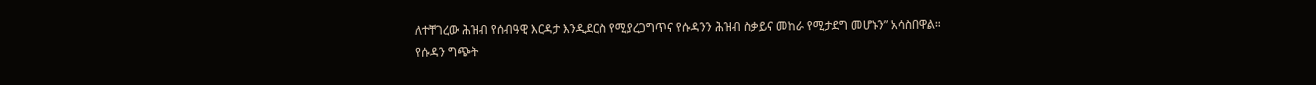ለተቸገረው ሕዝብ የሰብዓዊ እርዳታ እንዲደርስ የሚያረጋግጥና የሱዳንን ሕዝብ ስቃይና መከራ የሚታደግ መሆኑን” አሳስበዋል።
የሱዳን ግጭት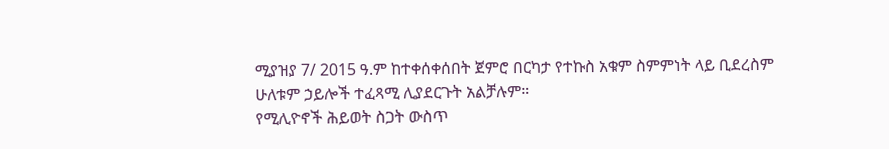ሚያዝያ 7/ 2015 ዓ.ም ከተቀሰቀሰበት ጀምሮ በርካታ የተኩስ አቁም ስምምነት ላይ ቢደረስም ሁለቱም ኃይሎች ተፈጻሚ ሊያደርጉት አልቻሉም።
የሚሊዮኖች ሕይወት ስጋት ውስጥ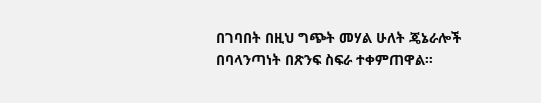በገባበት በዚህ ግጭት መሃል ሁለት ጄኔራሎች በባላንጣነት በጽንፍ ስፍራ ተቀምጠዋል።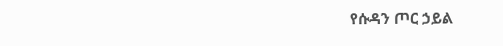የሱዳን ጦር ኃይል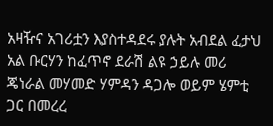አዛዥና አገሪቷን እያስተዳደሩ ያሉት አብደል ፈታህ አል ቡርሃን ከፈጥኖ ደራሽ ልዩ ኃይሉ መሪ ጄነራል መሃመድ ሃምዳን ዳጋሎ ወይም ሄምቲ ጋር በመረረ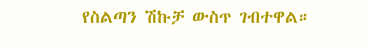የስልጣን ሽኩቻ ውስጥ ገብተዋል።